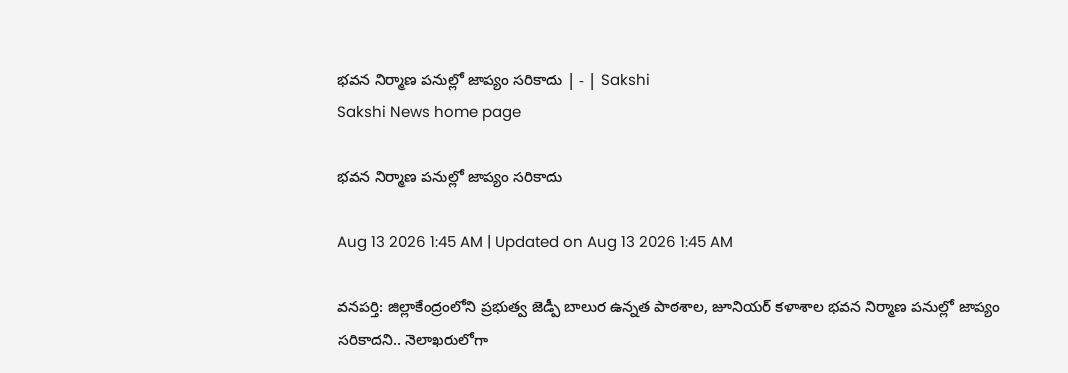భవన నిర్మాణ పనుల్లో జాప్యం సరికాదు | - | Sakshi
Sakshi News home page

భవన నిర్మాణ పనుల్లో జాప్యం సరికాదు

Aug 13 2026 1:45 AM | Updated on Aug 13 2026 1:45 AM

వనపర్తి: జిల్లాకేంద్రంలోని ప్రభుత్వ జెడ్పీ బాలుర ఉన్నత పాఠశాల, జూనియర్‌ కళాశాల భవన నిర్మాణ పనుల్లో జాప్యం సరికాదని.. నెలాఖరులోగా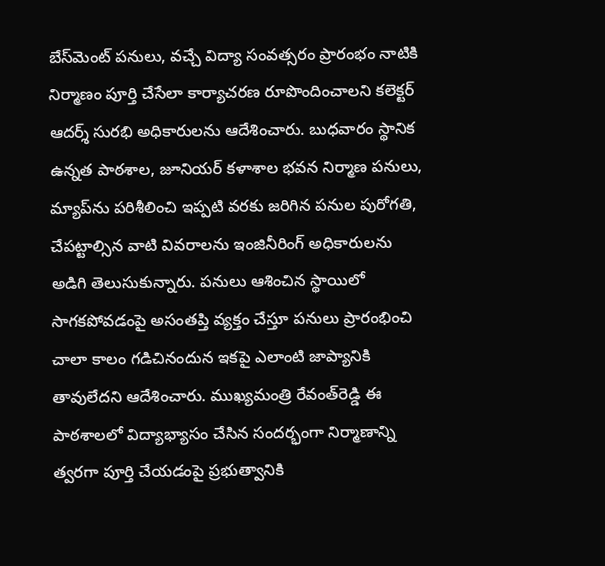బేస్‌మెంట్‌ పనులు, వచ్చే విద్యా సంవత్సరం ప్రారంభం నాటికి నిర్మాణం పూర్తి చేసేలా కార్యాచరణ రూపొందించాలని కలెక్టర్‌ ఆదర్శ్‌ సురభి అధికారులను ఆదేశించారు. బుధవారం స్థానిక ఉన్నత పాఠశాల, జూనియర్‌ కళాశాల భవన నిర్మాణ పనులు, మ్యాప్‌ను పరిశీలించి ఇప్పటి వరకు జరిగిన పనుల పురోగతి, చేపట్టాల్సిన వాటి వివరాలను ఇంజినీరింగ్‌ అధికారులను అడిగి తెలుసుకున్నారు. పనులు ఆశించిన స్థాయిలో సాగకపోవడంపై అసంతప్తి వ్యక్తం చేస్తూ పనులు ప్రారంభించి చాలా కాలం గడిచినందున ఇకపై ఎలాంటి జాప్యానికి తావులేదని ఆదేశించారు. ముఖ్యమంత్రి రేవంత్‌రెడ్డి ఈ పాఠశాలలో విద్యాభ్యాసం చేసిన సందర్భంగా నిర్మాణాన్ని త్వరగా పూర్తి చేయడంపై ప్రభుత్వానికి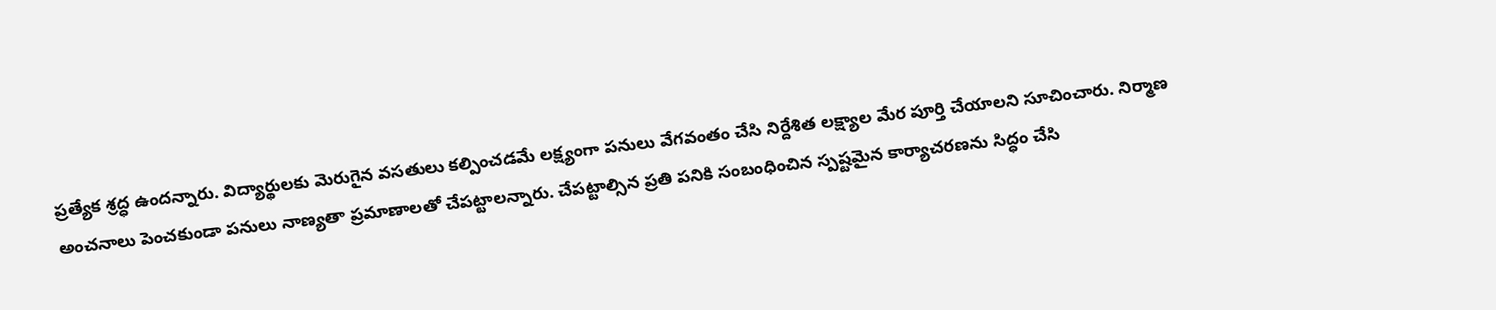ప్రత్యేక శ్రద్ధ ఉందన్నారు. విద్యార్థులకు మెరుగైన వసతులు కల్పించడమే లక్ష్యంగా పనులు వేగవంతం చేసి నిర్దేశిత లక్ష్యాల మేర పూర్తి చేయాలని సూచించారు. నిర్మాణ అంచనాలు పెంచకుండా పనులు నాణ్యతా ప్రమాణాలతో చేపట్టాలన్నారు. చేపట్టాల్సిన ప్రతి పనికి సంబంధించిన స్పష్టమైన కార్యాచరణను సిద్ధం చేసి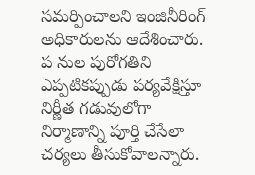సమర్పించాలని ఇంజినీరింగ్‌ అధికారులను ఆదేశించారు. ప నుల పురోగతిని ఎప్పటికప్పుడు పర్యవేక్షిస్తూ నిర్ణీత గడువులోగా నిర్మాణాన్ని పూర్తి చేసేలా చర్యలు తీసుకోవాలన్నారు.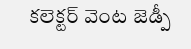కలెక్టర్‌ వెంట జెడ్పీ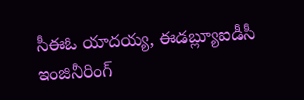సీఈఓ యాదయ్య, ఈడబ్ల్యూఐడీసీ ఇంజినీరింగ్‌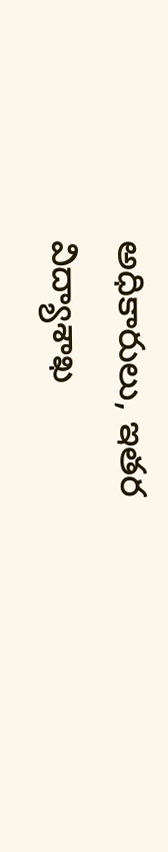అధికారులు, ఇతర విద్యాశాఖ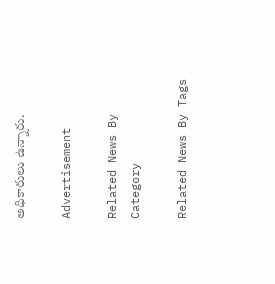అధికారులు ఉన్నారు.

Advertisement

Related News By Category

Related News By Tags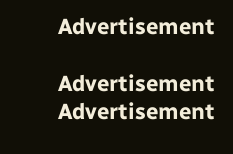Advertisement

Advertisement
Advertisement